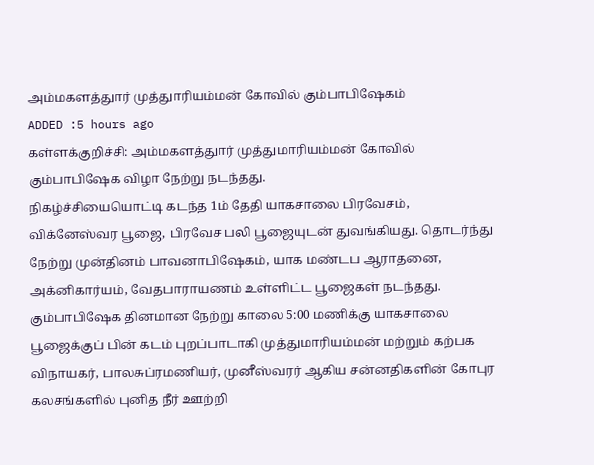அம்மகளத்துார் முத்துாரியம்மன் கோவில் கும்பாபிஷேகம்
ADDED :5 hours ago
கள்ளக்குறிச்சி: அம்மகளத்துார் முத்துமாரியம்மன் கோவில் கும்பாபிஷேக விழா நேற்று நடந்தது.
நிகழ்ச்சியையொட்டி கடந்த 1ம் தேதி யாகசாலை பிரவேசம், விக்னேஸ்வர பூஜை, பிரவேச பலி பூஜையுடன் துவங்கியது. தொடர்ந்து நேற்று முன்தினம் பாவனாபிஷேகம், யாக மண்டப ஆராதனை, அக்னிகார்யம், வேதபாராயணம் உள்ளிட்ட பூஜைகள் நடந்தது.
கும்பாபிஷேக தினமான நேற்று காலை 5:00 மணிக்கு யாகசாலை பூஜைக்குப் பின் கடம் புறப்பாடாகி முத்துமாரியம்மன் மற்றும் கற்பக விநாயகர், பாலசுப்ரமணியர், முனீஸ்வரர் ஆகிய சன்னதிகளின் கோபுர கலசங்களில் புனித நீர் ஊற்றி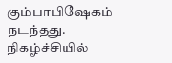கும்பாபிஷேகம் நடந்தது.
நிகழ்ச்சியில்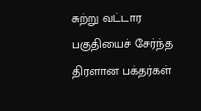சுற்று வட்டார பகுதியைச் சேர்ந்த திரளான பக்தர்கள்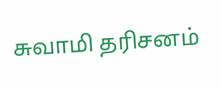சுவாமி தரிசனம்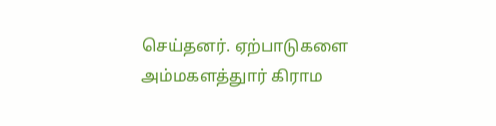செய்தனர். ஏற்பாடுகளை அம்மகளத்துார் கிராம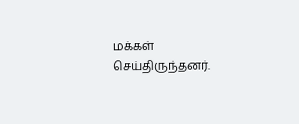மக்கள் செய்திருந்தனர்.